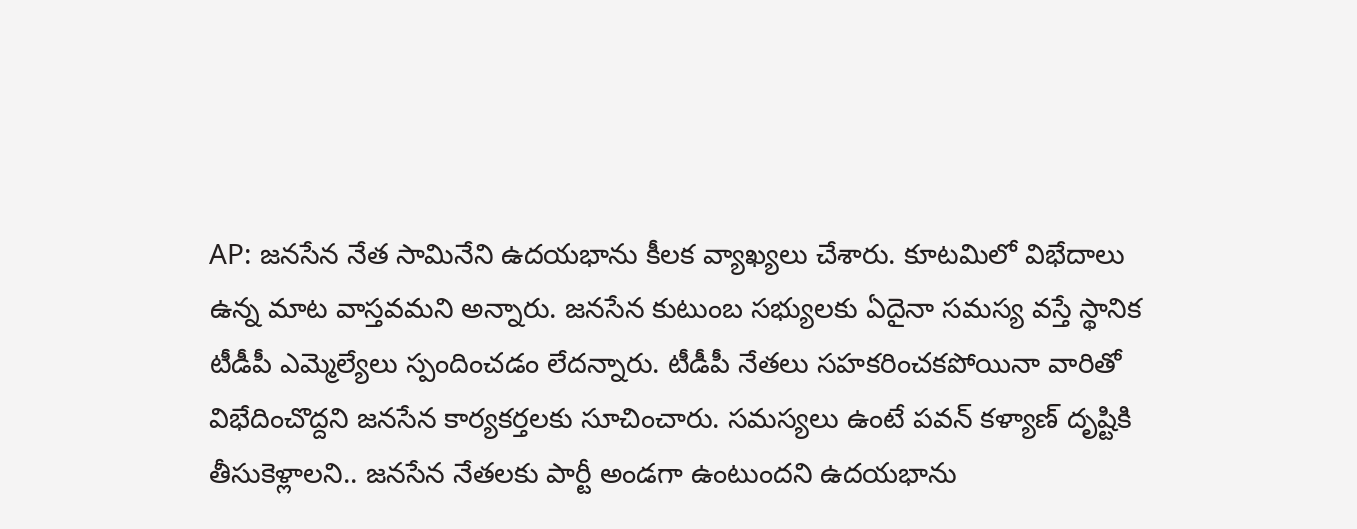AP: జనసేన నేత సామినేని ఉదయభాను కీలక వ్యాఖ్యలు చేశారు. కూటమిలో విభేదాలు ఉన్న మాట వాస్తవమని అన్నారు. జనసేన కుటుంబ సభ్యులకు ఏదైనా సమస్య వస్తే స్థానిక టీడీపీ ఎమ్మెల్యేలు స్పందించడం లేదన్నారు. టీడీపీ నేతలు సహకరించకపోయినా వారితో విభేదించొద్దని జనసేన కార్యకర్తలకు సూచించారు. సమస్యలు ఉంటే పవన్ కళ్యాణ్ దృష్టికి తీసుకెళ్లాలని.. జనసేన నేతలకు పార్టీ అండగా ఉంటుందని ఉదయభాను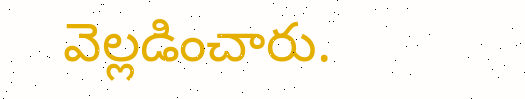వెల్లడించారు.